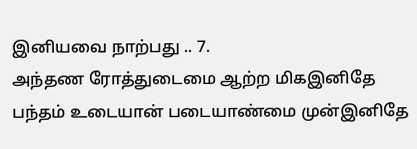இனியவை நாற்பது .. 7.
அந்தண ரோத்துடைமை ஆற்ற மிகஇனிதே
பந்தம் உடையான் படையாண்மை முன்இனிதே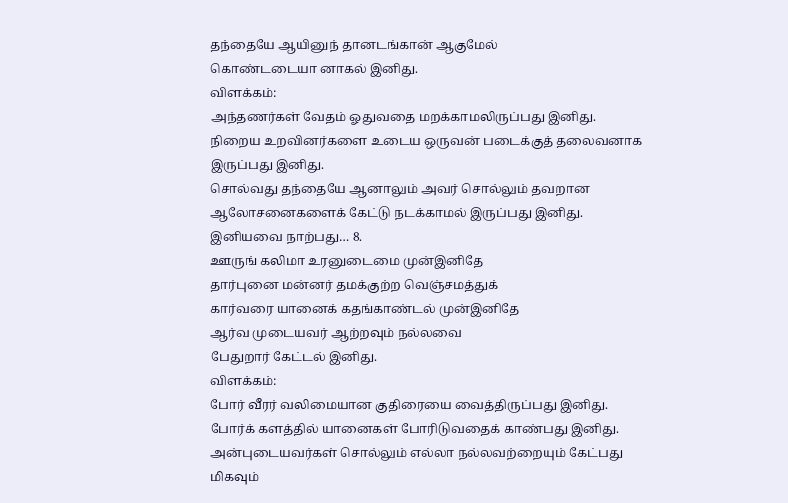தந்தையே ஆயினுந் தானடங்கான் ஆகுமேல்
கொண்டடையா னாகல் இனிது.
விளக்கம்:
அந்தணர்கள் வேதம் ஓதுவதை மறக்காமலிருப்பது இனிது.
நிறைய உறவினர்களை உடைய ஒருவன் படைக்குத் தலைவனாக இருப்பது இனிது.
சொல்வது தந்தையே ஆனாலும் அவர் சொல்லும் தவறான ஆலோசனைகளைக் கேட்டு நடக்காமல் இருப்பது இனிது.
இனியவை நாற்பது… 8.
ஊருங் கலிமா உரனுடைமை முன்இனிதே
தார்புனை மன்னர் தமக்குற்ற வெஞ்சமத்துக்
கார்வரை யானைக் கதங்காண்டல் முன்இனிதே
ஆர்வ முடையவர் ஆற்றவும் நல்லவை
பேதுறார் கேட்டல் இனிது.
விளக்கம்:
போர் வீரர் வலிமையான குதிரையை வைத்திருப்பது இனிது.
போர்க் களத்தில் யானைகள் போரிடுவதைக் காண்பது இனிது.
அன்புடையவர்கள் சொல்லும் எல்லா நல்லவற்றையும் கேட்பது மிகவும்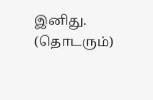இனிது.
(தொடரும்)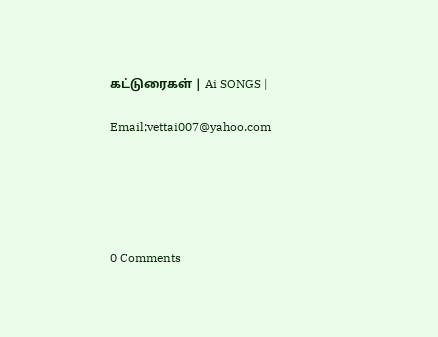கட்டுரைகள் | Ai SONGS |

Email;vettai007@yahoo.com





0 Comments